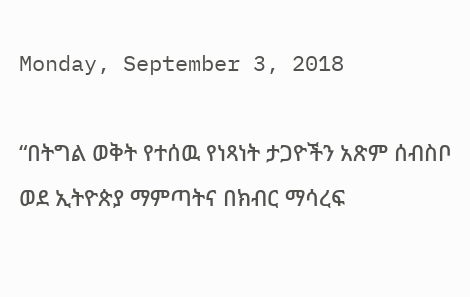Monday, September 3, 2018

“በትግል ወቅት የተሰዉ የነጻነት ታጋዮችን አጽም ሰብስቦ ወደ ኢትዮጵያ ማምጣትና በክብር ማሳረፍ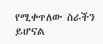የሚቀጥለው ስራችን ይሆናል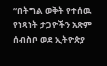“በትግል ወቅት የተሰዉ የነጻነት ታጋዮችን አጽም ሰብስቦ ወደ ኢትዮጵያ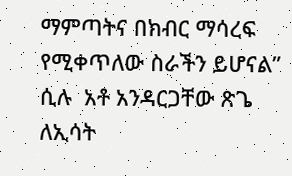ማምጣትና በክብር ማሳረፍ የሚቀጥለው ስራችን ይሆናል” ሲሉ  አቶ አንዳርጋቸው ጽጌ ለኢሳት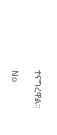ተናግረዋል።

No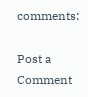comments:

Post a Comment